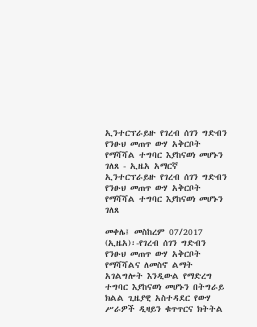ኢንተርፕራይዙ የገረብ ሰገን ግድብን የንፁህ መጠጥ ውሃ አቅርቦት የማሻሻል ተግባር እያከናወነ መሆኑን ገለጸ - ኢዜአ አማርኛ
ኢንተርፕራይዙ የገረብ ሰገን ግድብን የንፁህ መጠጥ ውሃ አቅርቦት የማሻሻል ተግባር እያከናወነ መሆኑን ገለጸ

መቀሌ፤ መስከረም 07/2017 (ኢዜአ)፡-የገረብ ሰገን ግድብን የንፁህ መጠጥ ውሃ አቅርቦት የማሻሻልና ለመስኖ ልማት አገልግሎት እንዲውል የማድረግ ተግባር እያከናወነ መሆኑን በትግራይ ክልል ጊዜያዊ አስተዳደር የውሃ ሥራዎች ዲዛይን ቁጥጥርና ክትትል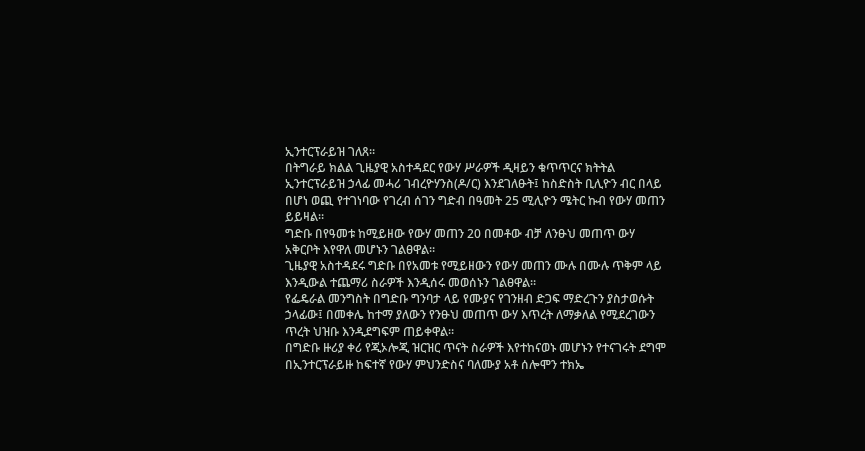ኢንተርፕራይዝ ገለጸ።
በትግራይ ክልል ጊዜያዊ አስተዳደር የውሃ ሥራዎች ዲዛይን ቁጥጥርና ክትትል ኢንተርፕራይዝ ኃላፊ መሓሪ ገብረዮሃንስ(ዶ/ር) እንደገለፁት፤ ከስድስት ቢሊዮን ብር በላይ በሆነ ወጪ የተገነባው የገረብ ሰገን ግድብ በዓመት 25 ሚሊዮን ሜትር ኩብ የውሃ መጠን ይይዛል።
ግድቡ በየዓመቱ ከሚይዘው የውሃ መጠን 20 በመቶው ብቻ ለንፁህ መጠጥ ውሃ አቅርቦት እየዋለ መሆኑን ገልፀዋል።
ጊዜያዊ አስተዳደሩ ግድቡ በየአመቱ የሚይዘውን የውሃ መጠን ሙሉ በሙሉ ጥቅም ላይ እንዲውል ተጨማሪ ስራዎች እንዲሰሩ መወሰኑን ገልፀዋል።
የፌዴራል መንግስት በግድቡ ግንባታ ላይ የሙያና የገንዘብ ድጋፍ ማድረጉን ያስታወሱት ኃላፊው፤ በመቀሌ ከተማ ያለውን የንፁህ መጠጥ ውሃ እጥረት ለማቃለል የሚደረገውን ጥረት ህዝቡ እንዲደግፍም ጠይቀዋል።
በግድቡ ዙሪያ ቀሪ የጂኦሎጂ ዝርዝር ጥናት ስራዎች እየተከናወኑ መሆኑን የተናገሩት ደግሞ በኢንተርፕራይዙ ከፍተኛ የውሃ ምህንድስና ባለሙያ አቶ ሰሎሞን ተክኤ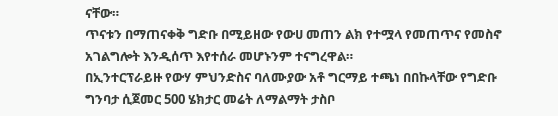ናቸው።
ጥናቱን በማጠናቀቅ ግድቡ በሚይዘው የውሀ መጠን ልክ የተሟላ የመጠጥና የመስኖ አገልግሎት እንዲሰጥ እየተሰራ መሆኑንም ተናግረዋል።
በኢንተርፕራይዙ የውሃ ምህንድስና ባለሙያው አቶ ግርማይ ተጫነ በበኩላቸው የግድቡ ግንባታ ሲጀመር 500 ሄክታር መሬት ለማልማት ታስቦ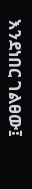እንደነበር ገልፀው፤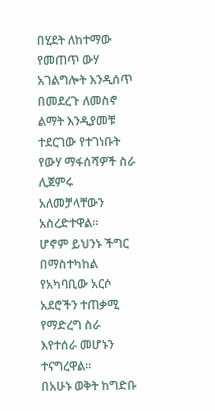በሂደት ለከተማው የመጠጥ ውሃ አገልግሎት እንዲሰጥ በመደረጉ ለመስኖ ልማት እንዲያመቹ ተደርገው የተገነቡት የውሃ ማፋሰሻዎች ስራ ሊጀምሩ አለመቻላቸውን አስረድተዋል።
ሆኖም ይህንኑ ችግር በማስተካከል የአካባቢው አርሶ አደሮችን ተጠቃሚ የማድረግ ስራ እየተሰራ መሆኑን ተናግረዋል።
በአሁኑ ወቅት ከግድቡ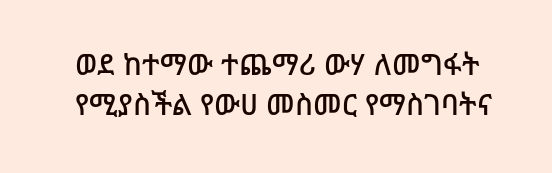ወደ ከተማው ተጨማሪ ውሃ ለመግፋት የሚያስችል የውሀ መስመር የማስገባትና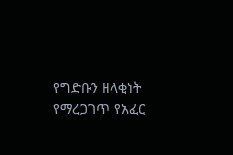የግድቡን ዘላቂነት የማረጋገጥ የአፈር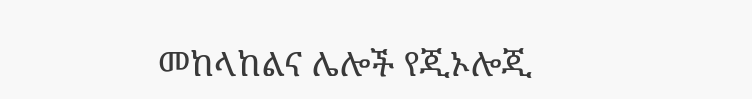መከላከልና ሌሎች የጂኦሎጂ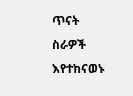ጥናት ስራዎች እየተከናወኑ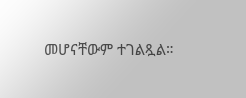መሆናቸውም ተገልጿል።